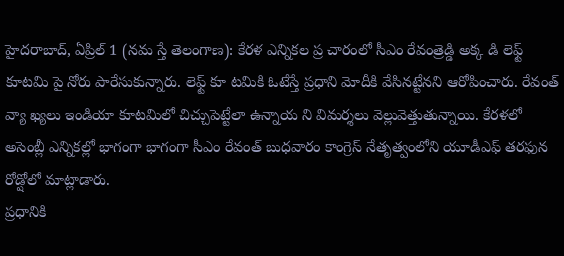హైదరాబాద్, ఏప్రిల్ 1 (నమ స్తే తెలంగాణ): కేరళ ఎన్నికల ప్ర చారంలో సీఎం రేవంత్రెడ్డి అక్క డి లెఫ్ట్ కూటమి పై నోరు పారేసుకున్నారు. లెఫ్ట్ కూ టమికి ఓటేస్తే ప్రధాని మోదీకి వేసినట్టేనని ఆరోపించారు. రేవంత్ వ్యా ఖ్యలు ఇండియా కూటమిలో చిచ్చుపెట్టేలా ఉన్నాయ ని విమర్శలు వెల్లువెత్తుతున్నాయి. కేరళలో అసెంబ్లీ ఎన్నికల్లో భాగంగా భాగంగా సీఎం రేవంత్ బుధవారం కాంగ్రెస్ నేతృత్వంలోని యూడీఎఫ్ తరఫున రోడ్షోలో మాట్లాడారు.
ప్రధానికి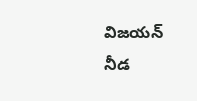విజయన్ నీడ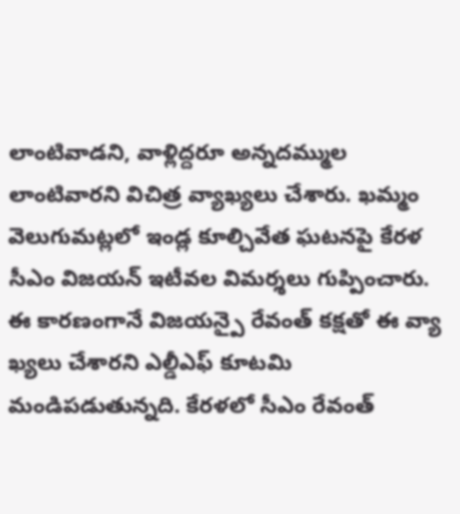లాంటివాడని, వాళ్లిద్దరూ అన్నదమ్ముల లాంటివారని విచిత్ర వ్యాఖ్యలు చేశారు. ఖమ్మం వెలుగుమట్లలో ఇండ్ల కూల్చివేత ఘటనపై కేరళ సీఎం విజయన్ ఇటీవల విమర్శలు గుప్పించారు. ఈ కారణంగానే విజయన్పై రేవంత్ కక్షతో ఈ వ్యా ఖ్యలు చేశారని ఎల్డీఎఫ్ కూటమి మండిపడుతున్నది. కేరళలో సీఎం రేవంత్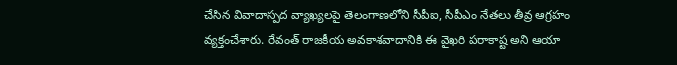చేసిన వివాదాస్పద వ్యాఖ్యలపై తెలంగాణలోని సీపీఐ, సీపీఎం నేతలు తీవ్ర ఆగ్రహం వ్యక్తంచేశారు. రేవంత్ రాజకీయ అవకాశవాదానికి ఈ వైఖరి పరాకాష్ట అని ఆయా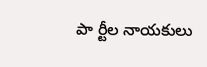పా ర్టీల నాయకులు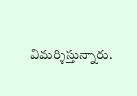విమర్శిస్తున్నారు.